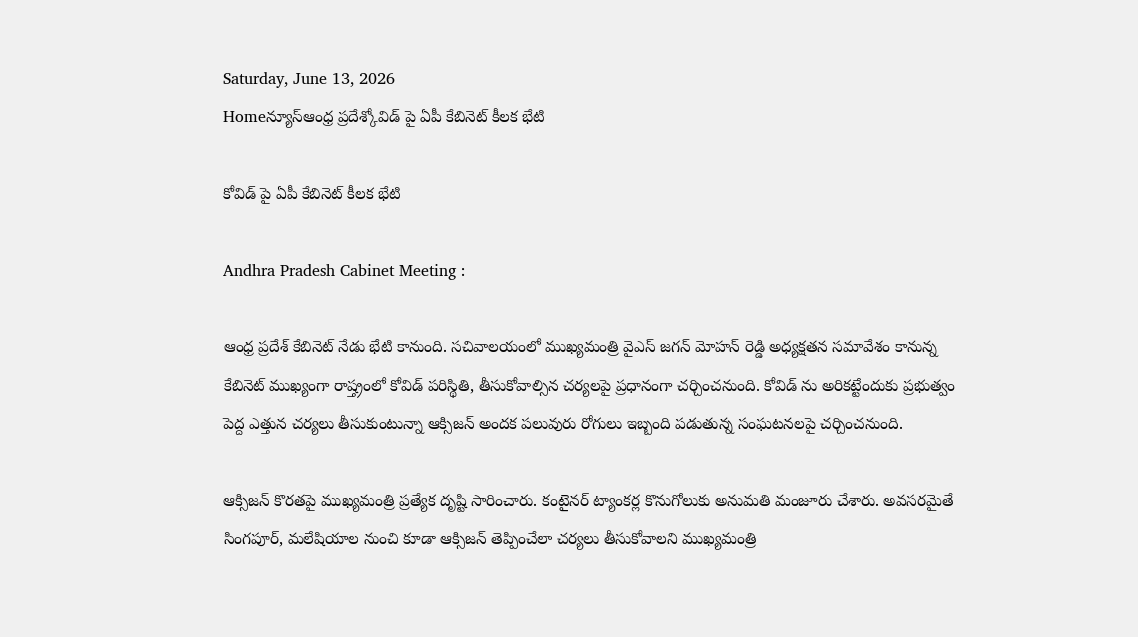Saturday, June 13, 2026
Homeన్యూస్ఆంధ్ర ప్రదేశ్కోవిడ్ పై ఏపీ కేబినెట్ కీలక భేటి

కోవిడ్ పై ఏపీ కేబినెట్ కీలక భేటి

Andhra Pradesh Cabinet Meeting :

ఆంధ్ర ప్రదేశ్ కేబినెట్ నేడు భేటి కానుంది. సచివాలయంలో ముఖ్యమంత్రి వైఎస్ జగన్ మోహన్ రెడ్డి అధ్యక్షతన సమావేశం కానున్న కేబినెట్ ముఖ్యంగా రాష్త్రంలో కోవిడ్ పరిస్థితి, తీసుకోవాల్సిన చర్యలపై ప్రధానంగా చర్చించనుంది. కోవిడ్ ను అరికట్టేందుకు ప్రభుత్వం పెద్ద ఎత్తున చర్యలు తీసుకుంటున్నా ఆక్సిజన్ అందక పలువురు రోగులు ఇబ్బంది పడుతున్న సంఘటనలపై చర్చించనుంది.

ఆక్సిజన్ కొరతపై ముఖ్యమంత్రి ప్రత్యేక దృష్టి సారించారు. కంటైనర్ ట్యాంకర్ల కొనుగోలుకు అనుమతి మంజూరు చేశారు. అవసరమైతే సింగపూర్, మలేషియాల నుంచి కూడా ఆక్సిజన్ తెప్పించేలా చర్యలు తీసుకోవాలని ముఖ్యమంత్రి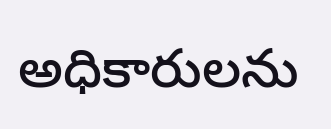అధికారులను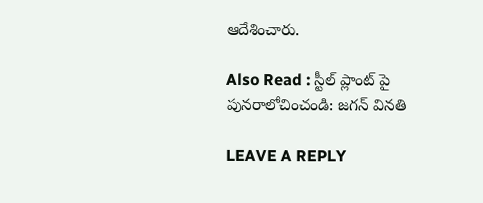ఆదేశించారు.

Also Read : స్టీల్ ప్లాంట్ పై పునరాలోచించండి: జగన్ వినతి

LEAVE A REPLY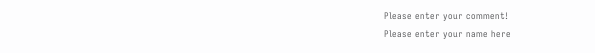Please enter your comment!
Please enter your name here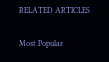RELATED ARTICLES

Most Popular